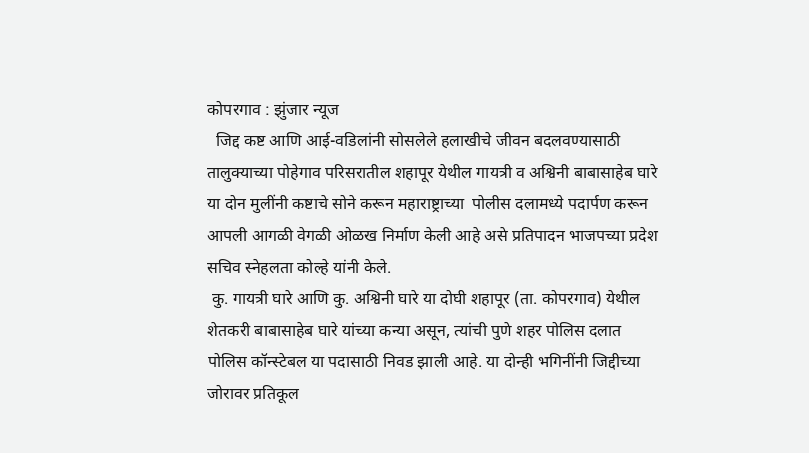कोपरगाव : झुंजार न्यूज
  जिद्द कष्ट आणि आई-वडिलांनी सोसलेले हलाखीचे जीवन बदलवण्यासाठी तालुक्याच्या पोहेगाव परिसरातील शहापूर येथील गायत्री व अश्विनी बाबासाहेब घारे या दोन मुलींनी कष्टाचे सोने करून महाराष्ट्राच्या  पोलीस दलामध्ये पदार्पण करून आपली आगळी वेगळी ओळख निर्माण केली आहे असे प्रतिपादन भाजपच्या प्रदेश सचिव स्नेहलता कोल्हे यांनी केले.
 कु. गायत्री घारे आणि कु. अश्विनी घारे या दोघी शहापूर (ता. कोपरगाव) येथील शेतकरी बाबासाहेब घारे यांच्या कन्या असून, त्यांची पुणे शहर पोलिस दलात पोलिस कॉन्स्टेबल या पदासाठी निवड झाली आहे. या दोन्ही भगिनींनी जिद्दीच्या जोरावर प्रतिकूल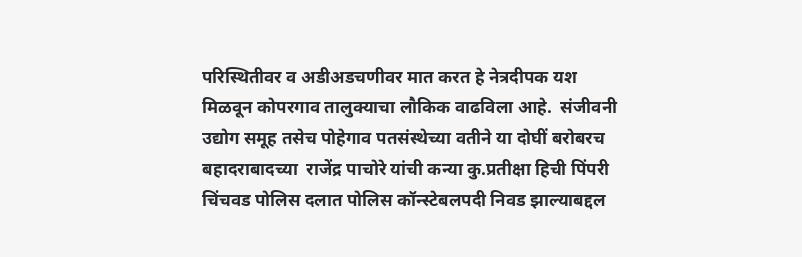परिस्थितीवर व अडीअडचणीवर मात करत हे नेत्रदीपक यश मिळवून कोपरगाव तालुक्याचा लौकिक वाढविला आहे.  संजीवनी उद्योग समूह तसेच पोहेगाव पतसंस्थेच्या वतीने या दोघीं बरोबरच बहादराबादच्या  राजेंद्र पाचोरे यांची कन्या कु.प्रतीक्षा हिची पिंपरी चिंचवड पोलिस दलात पोलिस कॉन्स्टेबलपदी निवड झाल्याबद्दल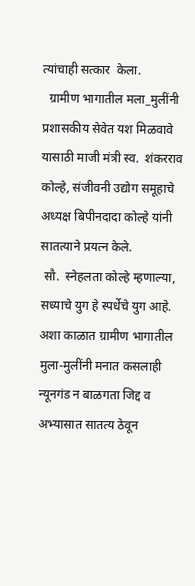त्यांचाही सत्कार  केला.
  ग्रामीण भागातील मला_मुलींनी प्रशासकीय सेवेत यश मिळवावे यासाठी माजी मंत्री स्व.  शंकरराव कोल्हे, संजीवनी उद्योग समूहाचे अध्यक्ष बिपीनदादा कोल्हे यांनी सातत्याने प्रयत्न केले.
 सौ.  स्नेहलता कोल्हे म्हणाल्या, सध्याचे युग हे स्पर्धेचे युग आहे. अशा काळात ग्रामीण भागातील मुला-मुलींनी मनात कसलाही न्यूनगंड न बाळगता जिद्द व अभ्यासात सातत्य ठेवून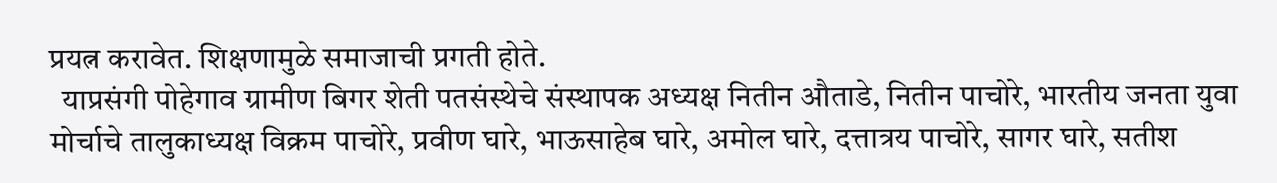प्रयत्न करावेत. शिक्षणामुळे समाजाची प्रगती होते.
  याप्रसंगी पोहेगाव ग्रामीण बिगर शेती पतसंस्थेचे संस्थापक अध्यक्ष नितीन औताडे, नितीन पाचोरे, भारतीय जनता युवा मोर्चाचे तालुकाध्यक्ष विक्रम पाचोरे, प्रवीण घारे, भाऊसाहेब घारे, अमोल घारे, दत्तात्रय पाचोरे, सागर घारे, सतीश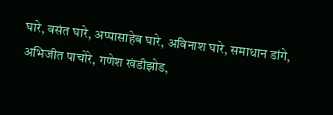घारे, वसंत घारे, अप्पासाहेब घारे, अविनाश घारे, समाधान डांगे, अभिजीत पाचोरे, गणेश खंडीझोड,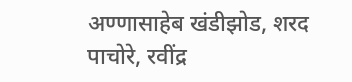अण्णासाहेब खंडीझोड, शरद पाचोरे, रवींद्र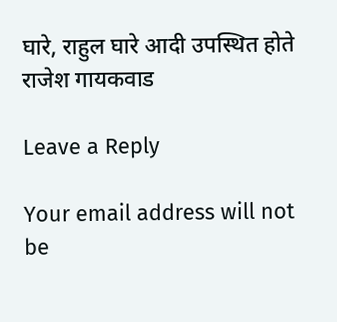घारे, राहुल घारे आदी उपस्थित होते
राजेश गायकवाड

Leave a Reply

Your email address will not be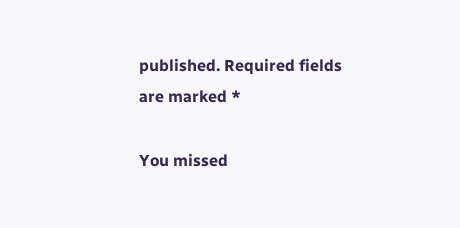published. Required fields are marked *

You missed